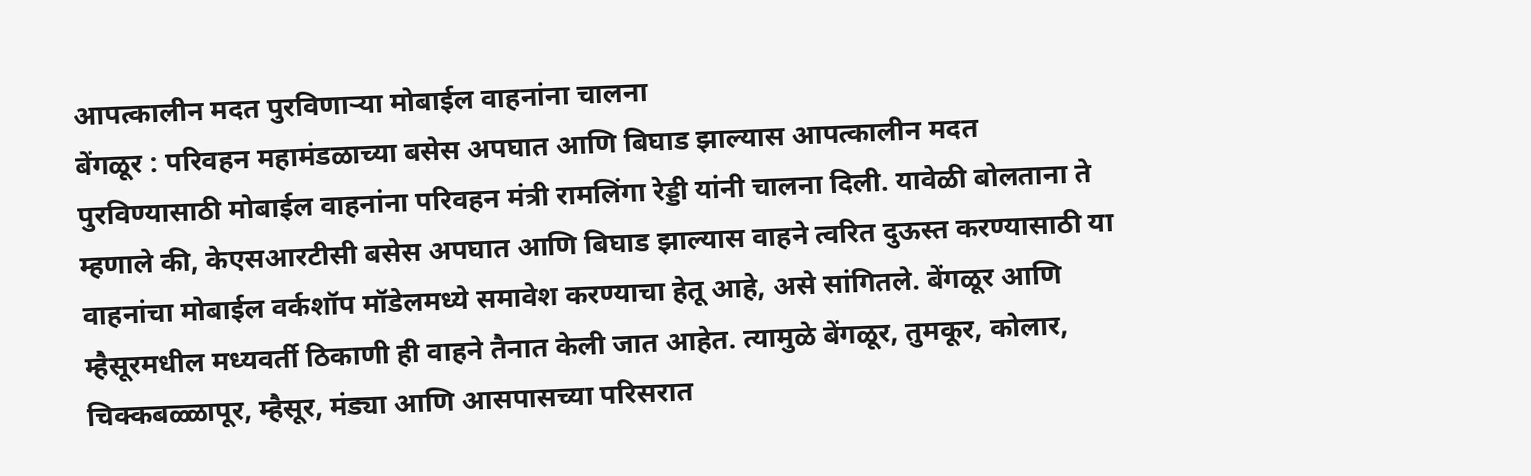आपत्कालीन मदत पुरविणाऱ्या मोबाईल वाहनांना चालना
बेंगळूर : परिवहन महामंडळाच्या बसेस अपघात आणि बिघाड झाल्यास आपत्कालीन मदत पुरविण्यासाठी मोबाईल वाहनांना परिवहन मंत्री रामलिंगा रेड्डी यांनी चालना दिली. यावेळी बोलताना ते म्हणाले की, केएसआरटीसी बसेस अपघात आणि बिघाड झाल्यास वाहने त्वरित दुऊस्त करण्यासाठी या वाहनांचा मोबाईल वर्कशॉप मॉडेलमध्ये समावेश करण्याचा हेतू आहे, असे सांगितले. बेंगळूर आणि म्हैसूरमधील मध्यवर्ती ठिकाणी ही वाहने तैनात केली जात आहेत. त्यामुळे बेंगळूर, तुमकूर, कोलार, चिक्कबळ्ळापूर, म्हैसूर, मंड्या आणि आसपासच्या परिसरात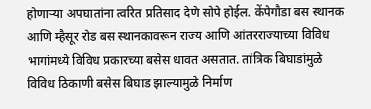होणाऱ्या अपघातांना त्वरित प्रतिसाद देणे सोपे होईल. केंपेगौडा बस स्थानक आणि म्हैसूर रोड बस स्थानकावरून राज्य आणि आंतरराज्याच्या विविध भागांमध्ये विविध प्रकारच्या बसेस धावत असतात. तांत्रिक बिघाडांमुळे विविध ठिकाणी बसेस बिघाड झाल्यामुळे निर्माण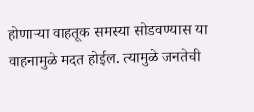होणाऱ्या वाहतूक समस्या सोडवण्यास या वाहनामुळे मदत होईल. त्यामुळे जनतेची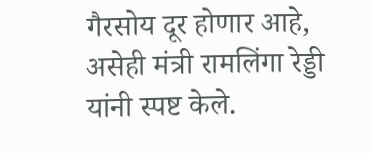गैरसोय दूर होणार आहे, असेही मंत्री रामलिंगा रेड्डी यांनी स्पष्ट केले.